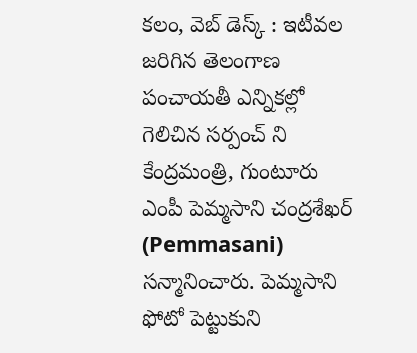కలం, వెబ్ డెస్క్ : ఇటీవల జరిగిన తెలంగాణ పంచాయతీ ఎన్నికల్లో గెలిచిన సర్పంచ్ ని కేంద్రమంత్రి, గుంటూరు ఎంపీ పెమ్మసాని చంద్రశేఖర్ (Pemmasani) సన్మానించారు. పెమ్మసాని ఫోటో పెట్టుకుని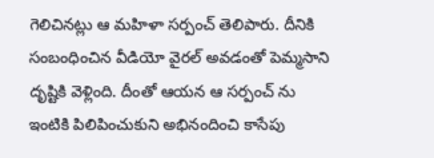గెలిచినట్లు ఆ మహిళా సర్పంచ్ తెలిపారు. దీనికి సంబంధించిన వీడియో వైరల్ అవడంతో పెమ్మసాని దృష్టికి వెళ్లింది. దీంతో ఆయన ఆ సర్పంచ్ ను ఇంటికి పిలిపించుకుని అభినందించి కాసేపు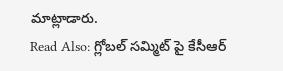మాట్లాడారు.
Read Also: గ్లోబల్ సమ్మిట్ పై కేసీఆర్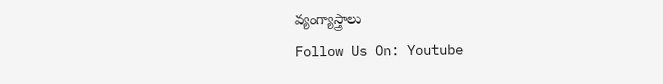వ్యంగ్యాస్త్రాలు
Follow Us On: Youtube